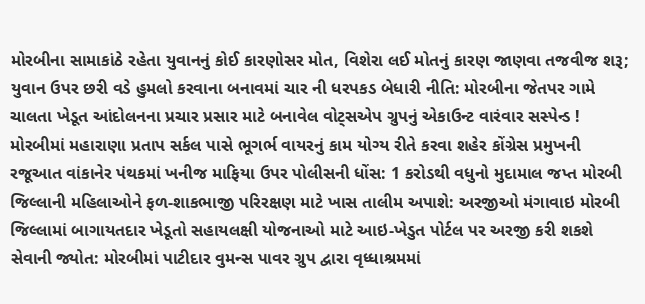મોરબીના સામાકાંઠે રહેતા યુવાનનું કોઈ કારણોસર મોત, વિશેરા લઈ મોતનું કારણ જાણવા તજવીજ શરૂ; યુવાન ઉપર છરી વડે હુમલો કરવાના બનાવમાં ચાર ની ધરપકડ બેધારી નીતિ: મોરબીના જેતપર ગામે ચાલતા ખેડૂત આંદોલનના પ્રચાર પ્રસાર માટે બનાવેલ વોટ્સએપ ગ્રુપનું એકાઉન્ટ વારંવાર સસ્પેન્ડ !  મોરબીમાં મહારાણા પ્રતાપ સર્કલ પાસે ભૂગર્ભ વાયરનું કામ યોગ્ય રીતે કરવા શહેર કોંગ્રેસ પ્રમુખની રજૂઆત વાંકાનેર પંથકમાં ખનીજ માફિયા ઉપર પોલીસની ધોંસ: 1 કરોડથી વધુનો મુદામાલ જપ્ત મોરબી જિલ્લાની મહિલાઓને ફળ-શાકભાજી પરિરક્ષણ માટે ખાસ તાલીમ અપાશે: અરજીઓ મંગાવાઇ મોરબી જિલ્લામાં બાગાયતદાર ખેડૂતો સહાયલક્ષી યોજનાઓ માટે આઇ-ખેડુત પોર્ટલ પર અરજી કરી શકશે સેવાની જ્યોત: મોરબીમાં પાટીદાર વુમન્સ પાવર ગ્રુપ દ્વારા વૃધ્ધાશ્રમમાં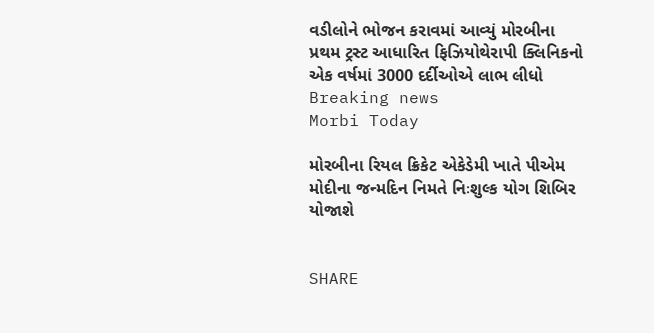વડીલોને ભોજન કરાવમાં આવ્યું મોરબીના પ્રથમ ટ્રસ્ટ આધારિત ફિઝિયોથેરાપી ક્લિનિકનો એક વર્ષમાં 3000 દર્દીઓએ લાભ લીધો
Breaking news
Morbi Today

મોરબીના રિયલ ક્રિકેટ એકેડેમી ખાતે પીએમ મોદીના જન્મદિન નિમતે નિઃશુલ્ક યોગ શિબિર યોજાશે


SHARE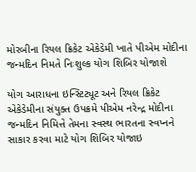મોરબીના રિયલ ક્રિકેટ એકેડેમી ખાતે પીએમ મોદીના જન્મદિન નિમતે નિઃશુલ્ક યોગ શિબિર યોજાશે

યોગ આરાધના ઇન્સ્ટિટ્યૂટ અને રિયલ ક્રિકેટ એકેડેમીના સંયુક્ત ઉપક્રમે પીએમ નરેન્દ્ર મોદીના જન્મદિન નિમિત્તે તેમના સ્વસ્થ ભારતના સ્વપ્નને સાકાર કરવા માટે યોગ શિબિર યોજાઇ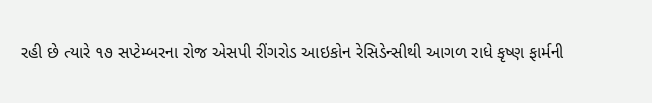રહી છે ત્યારે ૧૭ સપ્ટેમ્બરના રોજ એસપી રીંગરોડ આઇકોન રેસિડેન્સીથી આગળ રાધે કૃષ્ણ ફાર્મની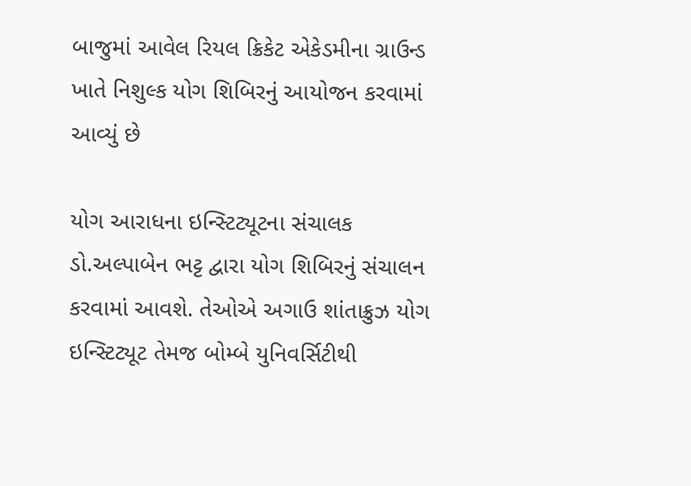બાજુમાં આવેલ રિયલ ક્રિકેટ એકેડમીના ગ્રાઉન્ડ ખાતે નિશુલ્ક યોગ શિબિરનું આયોજન કરવામાં આવ્યું છે

યોગ આરાધના ઇન્સ્ટિટ્યૂટના સંચાલક ડો.અલ્પાબેન ભટ્ટ દ્વારા યોગ શિબિરનું સંચાલન કરવામાં આવશે. તેઓએ અગાઉ શાંતાક્રુઝ યોગ ઇન્સ્ટિટ્યૂટ તેમજ બોમ્બે યુનિવર્સિટીથી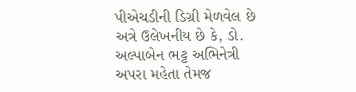પીએચડીની ડિગ્રી મેળવેલ છે અત્રે ઉલેખનીય છે કે, ડો. અલ્પાબેન ભટ્ટ અભિનેત્રી અપરા મહેતા તેમજ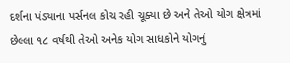દર્શના પંડ્યાના પર્સનલ કોચ રહી ચૂક્યા છે અને તેઓ યોગ ક્ષેત્રમાં છેલ્લા ૧૮ વર્ષથી તેઓ અનેક યોગ સાધકોને યોગનું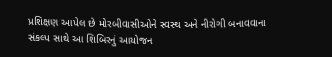પ્રશિક્ષણ આપેલ છે મોરબીવાસીઓને સ્વસ્થ અને નીરોગી બનાવવાના સંકલ્પ સાથે આ શિબિરનું આયોજન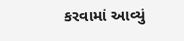કરવામાં આવ્યું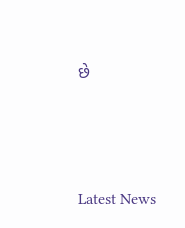છે






Latest News